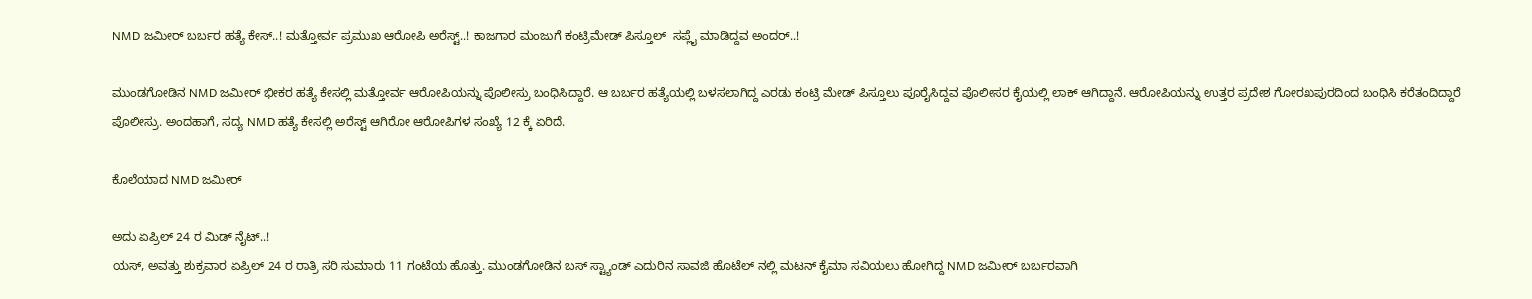NMD ಜಮೀರ್ ಬರ್ಬರ ಹತ್ಯೆ ಕೇಸ್..! ಮತ್ತೋರ್ವ ಪ್ರಮುಖ ಆರೋಪಿ ಅರೆಸ್ಟ್..! ಕಾಜಗಾರ ಮಂಜುಗೆ ಕಂಟ್ರಿಮೇಡ್ ಪಿಸ್ತೂಲ್  ಸಪ್ಲೈ ಮಾಡಿದ್ದವ ಅಂದರ್..!

ಮುಂಡಗೋಡಿನ NMD ಜಮೀರ್ ಭೀಕರ ಹತ್ಯೆ ಕೇಸಲ್ಲಿ ಮತ್ತೋರ್ವ ಆರೋಪಿಯನ್ನು ಪೊಲೀಸ್ರು ಬಂಧಿಸಿದ್ದಾರೆ‌. ಆ ಬರ್ಬರ ಹತ್ಯೆಯಲ್ಲಿ ಬಳಸಲಾಗಿದ್ದ ಎರಡು ಕಂಟ್ರಿ ಮೇಡ್ ಪಿಸ್ತೂಲು ಪೂರೈಸಿದ್ದವ ಪೊಲೀಸರ ಕೈಯಲ್ಲಿ ಲಾಕ್ ಆಗಿದ್ದಾನೆ. ಆರೋಪಿಯನ್ನು ಉತ್ತರ ಪ್ರದೇಶ ಗೋರಖಪುರ‌ದಿಂದ ಬಂಧಿಸಿ ಕರೆತಂದಿದ್ದಾರೆ ಪೊಲೀಸ್ರು. ಅಂದಹಾಗೆ, ಸದ್ಯ NMD ಹತ್ಯೆ ಕೇಸಲ್ಲಿ ಅರೆಸ್ಟ್ ಆಗಿರೋ ಆರೋಪಿಗಳ ಸಂಖ್ಯೆ 12 ಕ್ಕೆ ಏರಿದೆ.

ಕೊಲೆಯಾದ NMD ಜಮೀರ್

ಅದು ಏಪ್ರಿಲ್ 24 ರ ಮಿಡ್ ನೈಟ್..!
ಯಸ್, ಅವತ್ತು ಶುಕ್ರವಾರ ಏಪ್ರಿಲ್ 24 ರ ರಾತ್ರಿ ಸರಿ ಸುಮಾರು 11 ಗಂಟೆಯ ಹೊತ್ತು. ಮುಂಡಗೋಡಿನ ಬಸ್ ಸ್ಟ್ಯಾಂಡ್ ಎದುರಿನ ಸಾವಜಿ ಹೊಟೆಲ್ ನಲ್ಲಿ ಮಟನ್ ಕೈಮಾ ಸವಿಯಲು ಹೋಗಿದ್ದ NMD ಜಮೀರ್ ಬರ್ಬರವಾಗಿ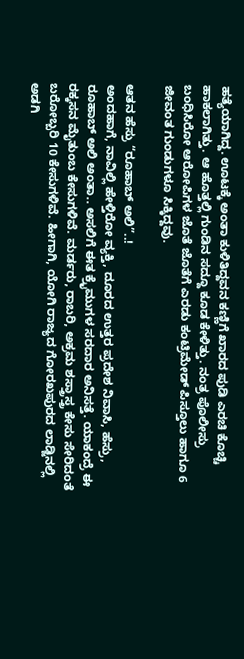ಹತ್ಯೆಯಾಗಿದ್ದ. ಊಟಕ್ಕೆ ಅಂತಾ ಕುಳಿತಿದ್ದವನ ಕಣ್ಣಿಗೆ ಖಾರದ ಪುಡಿ ಎರಚಿ ಕೊಚ್ಚಿ ಹಾಕಲಾಗಿತ್ತು. ಆ ಹೊತ್ತಲ್ಲಿ ಗುಂಡಿನ ಸದ್ದೂ ಕೂಡ ಕೇಳಿತ್ತು. ನಂತ್ರ ಪೊಲೀಸ್ರು ಬಂಧಿಸಿರೋ ಆರೋಪಿಗಳ ಜೊತೆ ಜೊತೆಗೆ ಎರಡು ಕಂಟ್ರಿಮೇಡ್ ಪಿಸ್ತೂಲು ಹಾಗೂ 6 ಜೀವಂತ ಗುಂಡುಗಳೂ ಸಿಕ್ಕಿದ್ದವು.

ಆತನ ಹೆಸ್ರು “ರೂಹಾಬ್ ಅಲಿ”..!
ಅಂದಹಾಗೆ, ನಾವಿಲ್ಲಿ ಹೇಳ್ತಿರೋ ವ್ಯಕ್ತಿ, ದೂರದ ಉತ್ತರ ಪ್ರದೇಶ ನಿವಾಸಿ, ಹೆಸ್ರು, ರೂಹಾಬ್ ಅಲಿ ಅಂತಾ.. ಅಸಲಿಗೆ ಈತ ಕ್ರೈಮುಗಳ ಸರದಾರ ಅನಿಸತ್ತೆ‌. ಯಾಕಂದ್ರೆ ಈ ರಕ್ಕಸನ ಮೈತುಂಬ ಕೇಸುಗಳಿವೆ. ಮರ್ಡರು, ರಾಬರಿ, ಅಕ್ರಮ ಶಸ್ತ್ರಾಸ್ತ್ರ ಕೇಸು ಸೇರಿದಂತೆ ಬರೋಬ್ಬರಿ 10 ಕೇಸುಗಳಿವೆ. ಹೀಗಾಗಿ, ಯೋಗಿ ರಾಜ್ಯದ ಗೋರಖಪುರದ ಲಾಡ್ಜಿನಲ್ಲಿ ಅಡಗಿ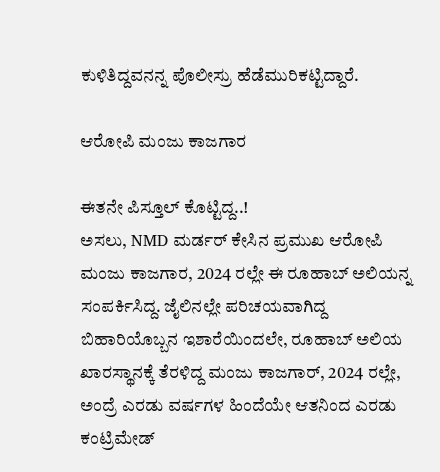ಕುಳಿತಿದ್ದವನನ್ನ ಪೊಲೀಸ್ರು ಹೆಡೆಮುರಿಕಟ್ಟಿದ್ದಾರೆ.

ಆರೋಪಿ ಮಂಜು ಕಾಜಗಾರ

ಈತನೇ ಪಿಸ್ತೂಲ್ ಕೊಟ್ಟಿದ್ದ..!
ಅಸಲು, NMD ಮರ್ಡರ್ ಕೇಸಿನ ಪ್ರಮುಖ ಆರೋಪಿ ಮಂಜು ಕಾಜಗಾರ, 2024 ರಲ್ಲೇ ಈ ರೂಹಾಬ್ ಅಲಿಯನ್ನ ಸಂಪರ್ಕಿಸಿದ್ದ. ಜೈಲಿನಲ್ಲೇ ಪರಿಚಯವಾಗಿದ್ದ ಬಿಹಾರಿಯೊಬ್ಬನ ಇಶಾರೆಯಿಂದಲೇ, ರೂಹಾಬ್ ಅಲಿಯ ಖಾರಸ್ಥಾನಕ್ಕೆ ತೆರಳಿದ್ದ ಮಂಜು ಕಾಜಗಾರ್, 2024 ರಲ್ಲೇ, ಅಂದ್ರೆ ಎರಡು ವರ್ಷಗಳ ಹಿಂದೆಯೇ ಆತನಿಂದ ಎರಡು ಕಂಟ್ರಿಮೇಡ್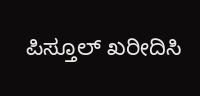ಪಿಸ್ತೂಲ್ ಖರೀದಿಸಿ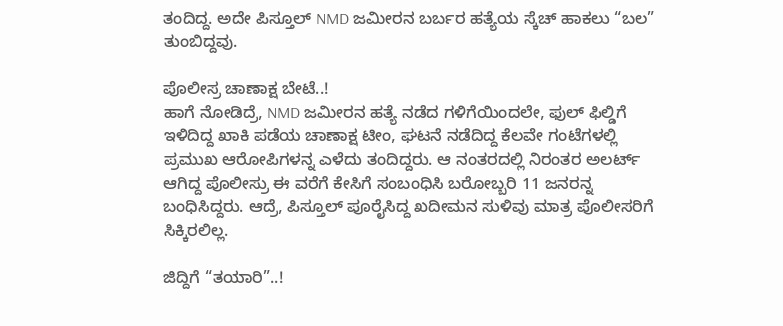ತಂದಿದ್ದ. ಅದೇ ಪಿಸ್ತೂಲ್ NMD ಜಮೀರನ ಬರ್ಬರ ಹತ್ಯೆಯ ಸ್ಕೆಚ್ ಹಾಕಲು “ಬಲ” ತುಂಬಿದ್ದವು.

ಪೊಲೀಸ್ರ ಚಾಣಾಕ್ಷ ಬೇಟೆ..!
ಹಾಗೆ ನೋಡಿದ್ರೆ, NMD ಜಮೀರನ ಹತ್ಯೆ ನಡೆದ ಗಳಿಗೆಯಿಂದಲೇ, ಫುಲ್ ಫಿಲ್ಡಿಗೆ ಇಳಿದಿದ್ದ ಖಾಕಿ ಪಡೆಯ ಚಾಣಾಕ್ಷ ಟೀಂ, ಘಟನೆ ನಡೆದಿದ್ದ ಕೆಲವೇ ಗಂಟೆಗಳಲ್ಲಿ ಪ್ರಮುಖ ಆರೋಪಿಗಳನ್ನ ಎಳೆದು ತಂದಿದ್ದರು. ಆ ನಂತರದಲ್ಲಿ ನಿರಂತರ ಅಲರ್ಟ್ ಆಗಿದ್ದ ಪೊಲೀಸ್ರು ಈ ವರೆಗೆ ಕೇಸಿಗೆ ಸಂಬಂಧಿಸಿ ಬರೋಬ್ಬರಿ 11 ಜನರನ್ನ ಬಂಧಿಸಿದ್ದರು. ಆದ್ರೆ, ಪಿಸ್ತೂಲ್ ಪೂರೈಸಿದ್ದ ಖದೀಮನ ಸುಳಿವು ಮಾತ್ರ ಪೊಲೀಸರಿಗೆ ಸಿಕ್ಕಿರಲಿಲ್ಲ.

ಜಿದ್ದಿಗೆ “ತಯಾರಿ”..!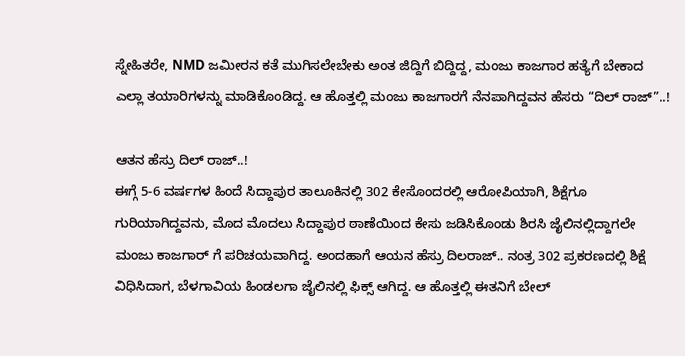ಸ್ನೇಹಿತರೇ, NMD ಜಮೀರನ ಕತೆ ಮುಗಿಸಲೇಬೇಕು ಅಂತ ಜಿದ್ದಿಗೆ ಬಿದ್ದಿದ್ದ, ಮಂಜು ಕಾಜಗಾರ ಹತ್ಯೆಗೆ ಬೇಕಾದ ಎಲ್ಲಾ ತಯಾರಿಗಳನ್ನು ಮಾಡಿಕೊಂಡಿದ್ದ. ಆ ಹೊತ್ತಲ್ಲಿ ಮಂಜು ಕಾಜಗಾರಗೆ ನೆನಪಾಗಿದ್ದವನ ಹೆಸರು “ದಿಲ್ ರಾಜ್”..!

ಆತನ ಹೆಸ್ರು ದಿಲ್ ರಾಜ್..!
ಈಗ್ಗೆ 5-6 ವರ್ಷಗಳ ಹಿಂದೆ ಸಿದ್ದಾಪುರ ತಾಲೂಕಿನಲ್ಲಿ 302 ಕೇಸೊಂದರಲ್ಲಿ ಆರೋಪಿಯಾಗಿ, ಶಿಕ್ಷೆಗೂ ಗುರಿಯಾಗಿದ್ದವನು, ಮೊದ ಮೊದಲು ಸಿದ್ದಾಪುರ ಠಾಣೆಯಿಂದ ಕೇಸು ಜಡಿಸಿಕೊಂಡು ಶಿರಸಿ ಜೈಲಿನಲ್ಲಿದ್ದಾಗಲೇ ಮಂಜು ಕಾಜಗಾರ್ ಗೆ ಪರಿಚಯವಾಗಿದ್ದ. ಅಂದಹಾಗೆ ಆಯನ ಹೆಸ್ರು ದಿಲರಾಜ್.. ನಂತ್ರ 302 ಪ್ರಕರಣದಲ್ಲಿ ಶಿಕ್ಷೆ ವಿಧಿಸಿದಾಗ, ಬೆಳಗಾವಿಯ ಹಿಂಡಲಗಾ ಜೈಲಿನಲ್ಲಿ ಫಿಕ್ಸ್ ಆಗಿದ್ದ. ಆ ಹೊತ್ತಲ್ಲಿ ಈತನಿಗೆ ಬೇಲ್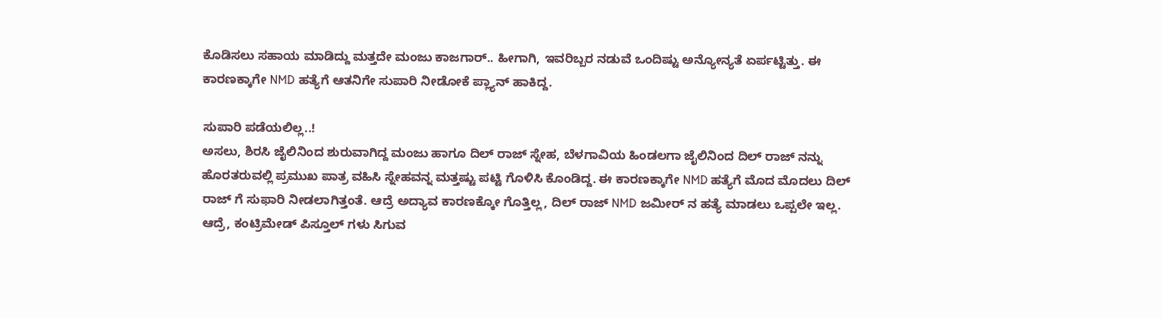ಕೊಡಿಸಲು ಸಹಾಯ ಮಾಡಿದ್ದು ಮತ್ತದೇ ಮಂಜು ಕಾಜಗಾರ್.. ಹೀಗಾಗಿ, ಇವರಿಬ್ಬರ ನಡುವೆ ಒಂದಿಷ್ಟು ಅನ್ಯೋನ್ಯತೆ ಏರ್ಪಟ್ಟಿತ್ತು. ಈ ಕಾರಣಕ್ಕಾಗೇ NMD ಹತ್ಯೆಗೆ ಆತನಿಗೇ ಸುಪಾರಿ ನೀಡೋಕೆ ಪ್ಲ್ಯಾನ್ ಹಾಕಿದ್ದ.

ಸುಪಾರಿ ಪಡೆಯಲಿಲ್ಲ..!
ಅಸಲು, ಶಿರಸಿ ಜೈಲಿನಿಂದ ಶುರುವಾಗಿದ್ದ ಮಂಜು ಹಾಗೂ ದಿಲ್ ರಾಜ್ ಸ್ನೇಹ, ಬೆಳಗಾವಿಯ ಹಿಂಡಲಗಾ ಜೈಲಿನಿಂದ ದಿಲ್ ರಾಜ್ ನನ್ನು ಹೊರತರುವಲ್ಲಿ ಪ್ರಮುಖ ಪಾತ್ರ ವಹಿಸಿ ಸ್ನೇಹವನ್ನ ಮತ್ತಷ್ಟು ಪಟ್ಟಿ ಗೊಳಿಸಿ ಕೊಂಡಿದ್ದ. ಈ ಕಾರಣಕ್ಕಾಗೇ NMD ಹತ್ಯೆಗೆ ಮೊದ ಮೊದಲು ದಿಲ್ ರಾಜ್ ಗೆ ಸುಫಾರಿ ನೀಡಲಾಗಿತ್ತಂತೆ. ಆದ್ರೆ ಅದ್ಯಾವ ಕಾರಣಕ್ಕೋ ಗೊತ್ತಿಲ್ಲ, ದಿಲ್ ರಾಜ್ NMD ಜಮೀರ್ ನ ಹತ್ಯೆ ಮಾಡಲು ಒಪ್ಪಲೇ ಇಲ್ಲ. ಆದ್ರೆ, ಕಂಟ್ರಿಮೇಡ್ ಪಿಸ್ತೂಲ್ ಗಳು ಸಿಗುವ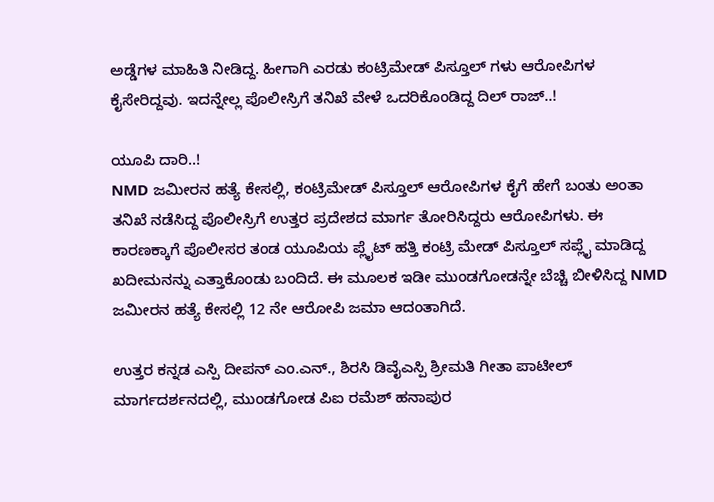ಅಡ್ಡೆಗಳ‌ ಮಾಹಿತಿ ನೀಡಿದ್ದ. ಹೀಗಾಗಿ ಎರಡು ಕಂಟ್ರಿಮೇಡ್ ಪಿಸ್ತೂಲ್ ಗಳು ಆರೋಪಿಗಳ ಕೈಸೇರಿದ್ದವು. ಇದನ್ನೇಲ್ಲ ಪೊಲೀಸ್ರಿಗೆ ತನಿಖೆ ವೇಳೆ ಒದರಿಕೊಂಡಿದ್ದ ದಿಲ್ ರಾಜ್..!

ಯೂಪಿ ದಾರಿ..!
NMD ಜಮೀರನ ಹತ್ಯೆ ಕೇಸಲ್ಲಿ, ಕಂಟ್ರಿಮೇಡ್ ಪಿಸ್ತೂಲ್ ಆರೋಪಿಗಳ ಕೈಗೆ ಹೇಗೆ ಬಂತು ಅಂತಾ ತನಿಖೆ ನಡೆಸಿದ್ದ ಪೊಲೀಸ್ರಿಗೆ ಉತ್ತರ ಪ್ರದೇಶದ ಮಾರ್ಗ ತೋರಿಸಿದ್ದರು ಆರೋಪಿಗಳು. ಈ ಕಾರಣಕ್ಕಾಗೆ ಪೊಲೀಸರ ತಂಡ ಯೂಪಿಯ ಪ್ಲೈಟ್ ಹತ್ತಿ ಕಂಟ್ರಿ ಮೇಡ್ ಪಿಸ್ತೂಲ್ ಸಪ್ಲೈ ಮಾಡಿದ್ದ ಖದೀಮನನ್ನು ಎತ್ತಾಕೊಂಡು ಬಂದಿದೆ. ಈ ಮೂಲಕ ಇಡೀ ಮುಂಡಗೋಡನ್ನೇ ಬೆಚ್ಚಿ ಬೀಳಿಸಿದ್ದ NMD ಜಮೀರನ ಹತ್ಯೆ ಕೇಸಲ್ಲಿ 12 ನೇ ಆರೋಪಿ ಜಮಾ ಆದಂತಾಗಿದೆ.

ಉತ್ತರ ಕನ್ನಡ ಎಸ್ಪಿ ದೀಪನ್ ಎಂ.ಎನ್., ಶಿರಸಿ ಡಿವೈಎಸ್ಪಿ ಶ್ರೀಮತಿ ಗೀತಾ ಪಾಟೀಲ್ ಮಾರ್ಗದರ್ಶನದಲ್ಲಿ, ಮುಂಡಗೋಡ ಪಿಐ ರಮೆಶ್ ಹನಾಪುರ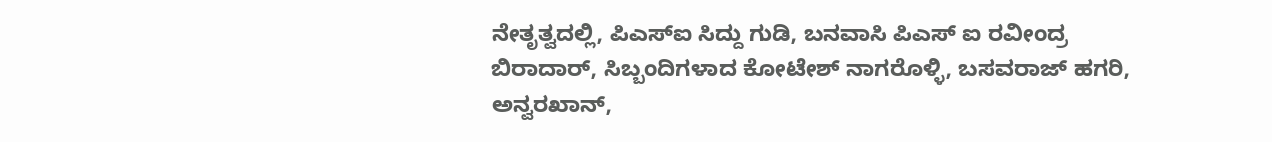ನೇತೃತ್ವದಲ್ಲಿ, ಪಿಎಸ್ಐ ಸಿದ್ದು ಗುಡಿ, ಬನವಾಸಿ ಪಿಎಸ್ ಐ ರವೀಂದ್ರ ಬಿರಾದಾರ್, ಸಿಬ್ಬಂದಿಗಳಾದ ಕೋಟೇಶ್ ನಾಗರೊಳ್ಳಿ, ಬಸವರಾಜ್ ಹಗರಿ, ಅನ್ವರಖಾನ್,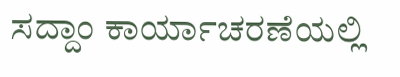ಸದ್ದಾಂ ಕಾರ್ಯಾಚರಣೆಯಲ್ಲಿ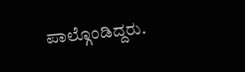ಪಾಲ್ಗೊಂಡಿದ್ದರು.